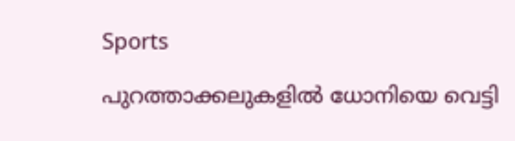Sports

പുറത്താക്കലുകളില്‍ ധോനിയെ വെട്ടി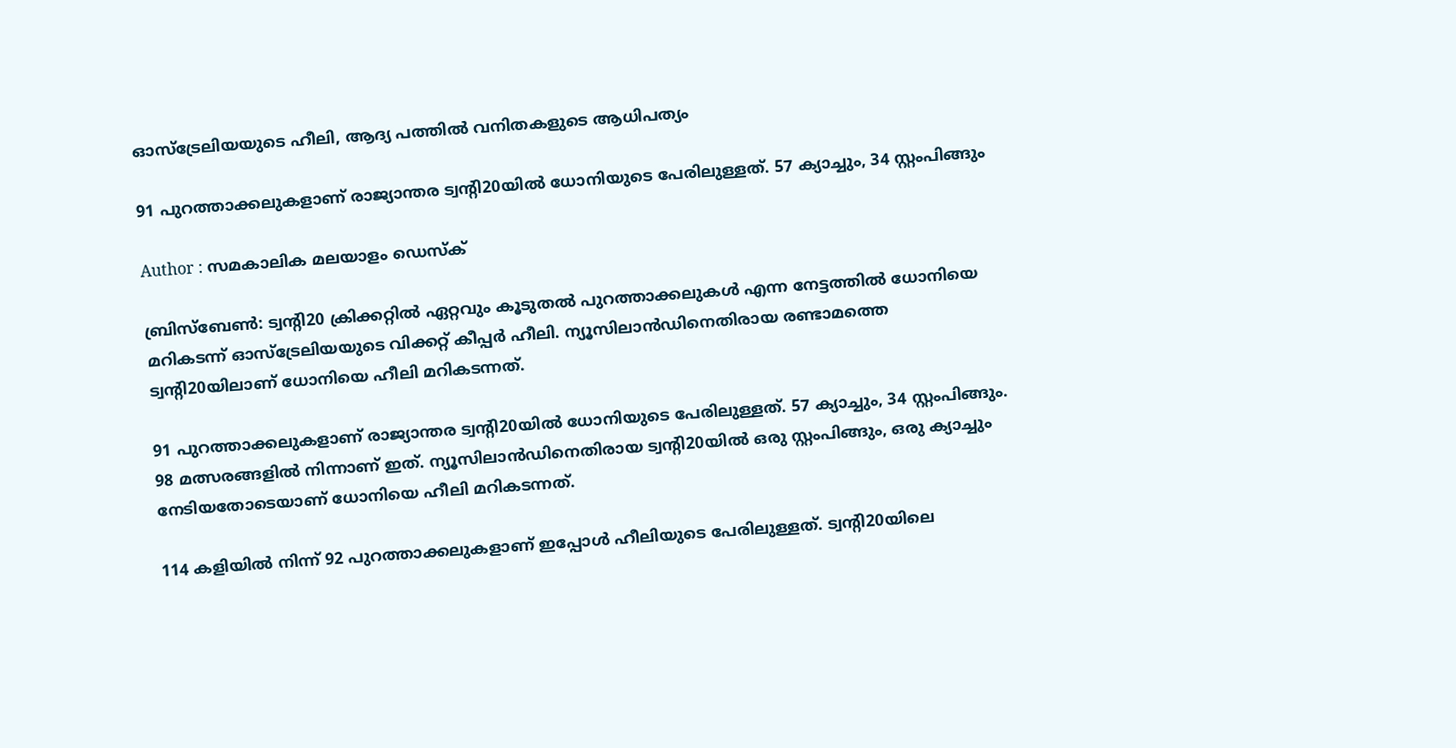ഓസ്‌ട്രേലിയയുടെ ഹീലി, ആദ്യ പത്തില്‍ വനിതകളുടെ ആധിപത്യം

91 പുറത്താക്കലുകളാണ് രാജ്യാന്തര ട്വന്റി20യില്‍ ധോനിയുടെ പേരിലുള്ളത്. 57 ക്യാച്ചും, 34 സ്റ്റംപിങ്ങും

Author : സമകാലിക മലയാളം ഡെസ്ക്

ബ്രിസ്‌ബേണ്‍: ട്വന്റി20 ക്രിക്കറ്റില്‍ ഏറ്റവും കൂടുതല്‍ പുറത്താക്കലുകള്‍ എന്ന നേട്ടത്തില്‍ ധോനിയെ മറികടന്ന് ഓസ്‌ട്രേലിയയുടെ വിക്കറ്റ് കീപ്പര്‍ ഹീലി. ന്യൂസിലാന്‍ഡിനെതിരായ രണ്ടാമത്തെ ട്വന്റി20യിലാണ് ധോനിയെ ഹീലി മറികടന്നത്.

91 പുറത്താക്കലുകളാണ് രാജ്യാന്തര ട്വന്റി20യില്‍ ധോനിയുടെ പേരിലുള്ളത്. 57 ക്യാച്ചും, 34 സ്റ്റംപിങ്ങും. 98 മത്സരങ്ങളില്‍ നിന്നാണ് ഇത്. ന്യൂസിലാന്‍ഡിനെതിരായ ട്വന്റി20യില്‍ ഒരു സ്റ്റംപിങ്ങും, ഒരു ക്യാച്ചും നേടിയതോടെയാണ് ധോനിയെ ഹീലി മറികടന്നത്.

114 കളിയില്‍ നിന്ന് 92 പുറത്താക്കലുകളാണ് ഇപ്പോള്‍ ഹീലിയുടെ പേരിലുള്ളത്. ട്വന്റി20യിലെ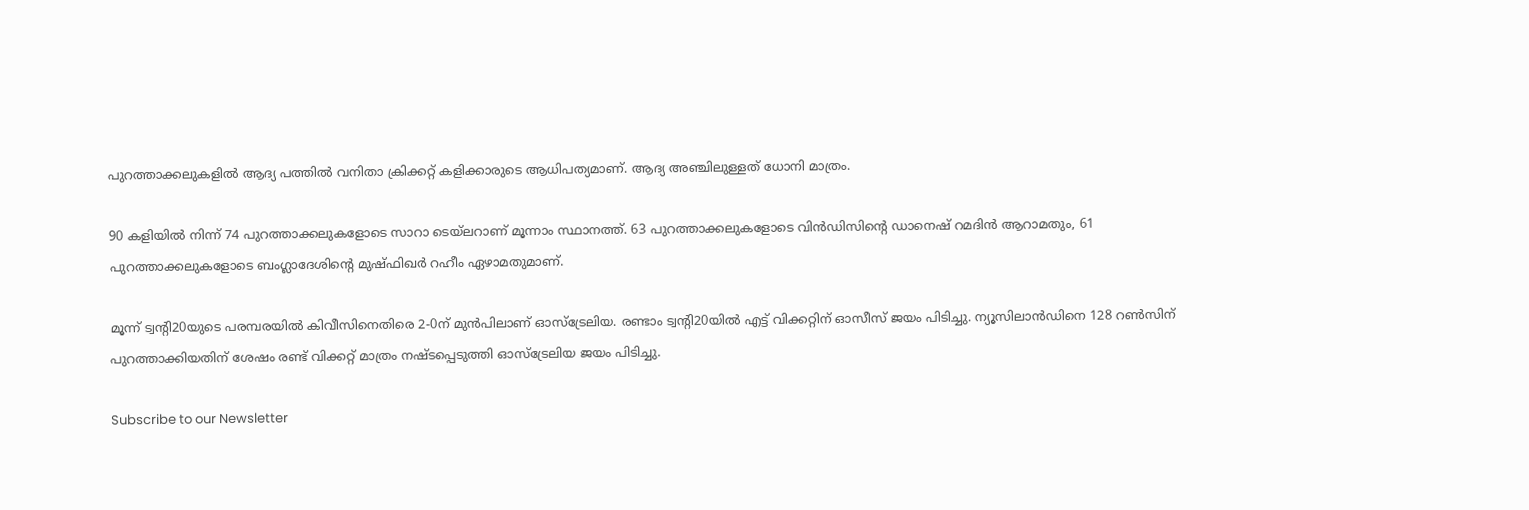പുറത്താക്കലുകളില്‍ ആദ്യ പത്തില്‍ വനിതാ ക്രിക്കറ്റ് കളിക്കാരുടെ ആധിപത്യമാണ്. ആദ്യ അഞ്ചിലുള്ളത് ധോനി മാത്രം.

90 കളിയില്‍ നിന്ന് 74 പുറത്താക്കലുകളോടെ സാറാ ടെയ്‌ലറാണ് മൂന്നാം സ്ഥാനത്ത്. 63 പുറത്താക്കലുകളോടെ വിന്‍ഡിസിന്റെ ഡാനെഷ് റമദിന്‍ ആറാമതും, 61 പുറത്താക്കലുകളോടെ ബംഗ്ലാദേശിന്റെ മുഷ്ഫിഖര്‍ റഹീം ഏഴാമതുമാണ്.

മൂന്ന് ട്വന്റി20യുടെ പരമ്പരയില്‍ കിവീസിനെതിരെ 2-0ന് മുന്‍പിലാണ് ഓസ്‌ട്രേലിയ. രണ്ടാം ട്വന്റി20യില്‍ എട്ട് വിക്കറ്റിന് ഓസീസ് ജയം പിടിച്ചു. ന്യൂസിലാന്‍ഡിനെ 128 റണ്‍സിന് പുറത്താക്കിയതിന് ശേഷം രണ്ട് വിക്കറ്റ് മാത്രം നഷ്ടപ്പെടുത്തി ഓസ്‌ട്രേലിയ ജയം പിടിച്ചു.

Subscribe to our Newsletter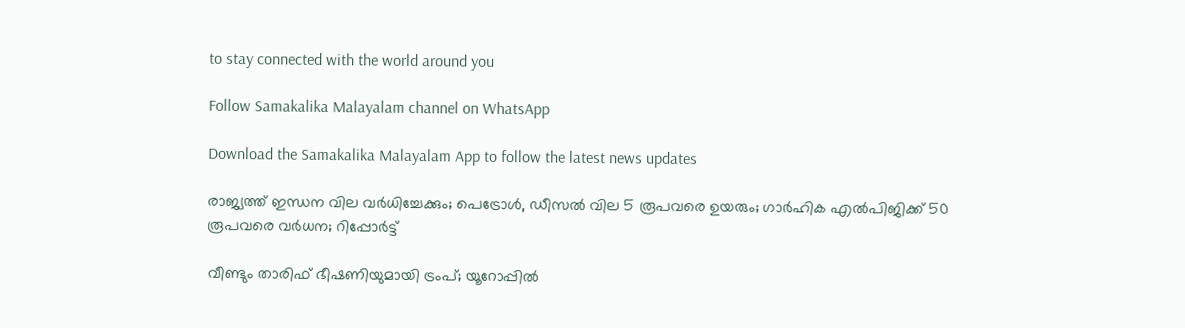to stay connected with the world around you

Follow Samakalika Malayalam channel on WhatsApp

Download the Samakalika Malayalam App to follow the latest news updates

രാജ്യത്ത് ഇന്ധന വില വര്‍ധിച്ചേക്കും; പെട്രോള്‍, ഡീസല്‍ വില 5 രൂപവരെ ഉയരും; ഗാര്‍ഹിക എല്‍പിജിക്ക് 50 രൂപവരെ വര്‍ധന; റിപ്പോര്‍ട്ട്

വീണ്ടും താരിഫ് ഭീഷണിയുമായി ട്രംപ്; യൂറോപ്പില്‍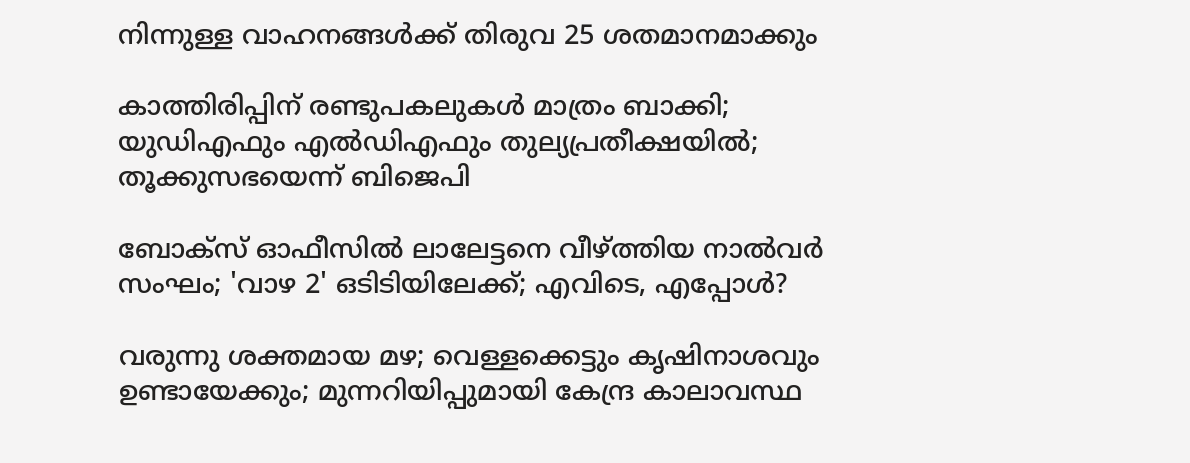നിന്നുള്ള വാഹനങ്ങള്‍ക്ക് തിരുവ 25 ശതമാനമാക്കും

കാത്തിരിപ്പിന് രണ്ടുപകലുകള്‍ മാത്രം ബാക്കി; യുഡിഎഫും എല്‍ഡിഎഫും തുല്യപ്രതീക്ഷയില്‍; തൂക്കുസഭയെന്ന് ബിജെപി

ബോക്‌സ് ഓഫീസില്‍ ലാലേട്ടനെ വീഴ്ത്തിയ നാല്‍വര്‍ സംഘം; 'വാഴ 2' ഒടിടിയിലേക്ക്; എവിടെ, എപ്പോള്‍?

വരുന്നു ശക്തമായ മഴ; വെള്ളക്കെട്ടും കൃഷിനാശവും ഉണ്ടായേക്കും; മുന്നറിയിപ്പുമായി കേന്ദ്ര കാലാവസ്ഥ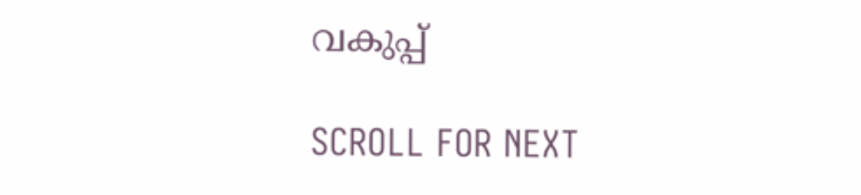വകുപ്പ്

SCROLL FOR NEXT